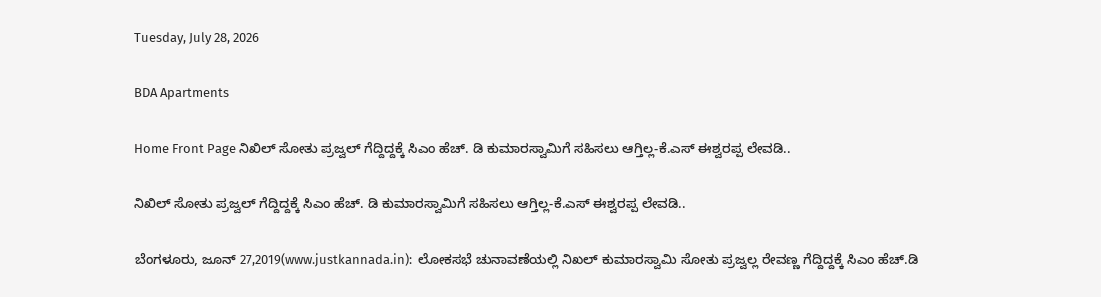Tuesday, July 28, 2026

BDA Apartments

Home Front Page ನಿಖಿಲ್ ಸೋತು ಪ್ರಜ್ವಲ್ ಗೆದ್ದಿದ್ದಕ್ಕೆ ಸಿಎಂ ಹೆಚ್. ಡಿ ಕುಮಾರಸ್ವಾಮಿಗೆ ಸಹಿಸಲು ಆಗ್ತಿಲ್ಲ-ಕೆ.ಎಸ್ ಈಶ್ವರಪ್ಪ ಲೇವಡಿ..

ನಿಖಿಲ್ ಸೋತು ಪ್ರಜ್ವಲ್ ಗೆದ್ದಿದ್ದಕ್ಕೆ ಸಿಎಂ ಹೆಚ್. ಡಿ ಕುಮಾರಸ್ವಾಮಿಗೆ ಸಹಿಸಲು ಆಗ್ತಿಲ್ಲ-ಕೆ.ಎಸ್ ಈಶ್ವರಪ್ಪ ಲೇವಡಿ..

ಬೆಂಗಳೂರು, ಜೂನ್ 27,2019(www.justkannada.in):  ಲೋಕಸಭೆ ಚುನಾವಣೆಯಲ್ಲಿ ನಿಖಲ್ ಕುಮಾರಸ್ವಾಮಿ ಸೋತು ಪ್ರಜ್ವಲ್ಲ ರೇವಣ್ಣ ಗೆದ್ದಿದ್ದಕ್ಕೆ ಸಿಎಂ ಹೆಚ್.ಡಿ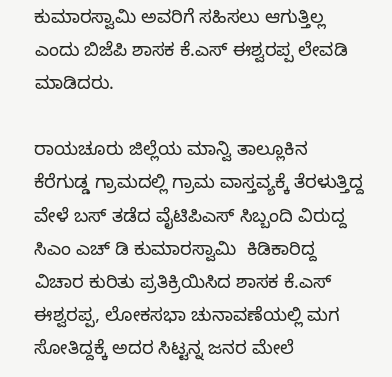ಕುಮಾರಸ್ವಾಮಿ ಅವರಿಗೆ ಸಹಿಸಲು ಆಗುತ್ತಿಲ್ಲ ಎಂದು ಬಿಜೆಪಿ ಶಾಸಕ ಕೆ.ಎಸ್ ಈಶ್ವರಪ್ಪ ಲೇವಡಿ ಮಾಡಿದರು.

ರಾಯಚೂರು ಜಿಲ್ಲೆಯ ಮಾನ್ವಿ ತಾಲ್ಲೂಕಿನ ಕೆರೆಗುಡ್ಡ ಗ್ರಾಮದಲ್ಲಿ ಗ್ರಾಮ ವಾಸ್ತವ್ಯಕ್ಕೆ ತೆರಳುತ್ತಿದ್ದ  ವೇಳೆ ಬಸ್ ತಡೆದ ವೈಟಿಪಿಎಸ್ ಸಿಬ್ಬಂದಿ ವಿರುದ್ದ ಸಿಎಂ ಎಚ್ ಡಿ ಕುಮಾರಸ್ವಾಮಿ  ಕಿಡಿಕಾರಿದ್ದ ವಿಚಾರ ಕುರಿತು ಪ್ರತಿಕ್ರಿಯಿಸಿದ ಶಾಸಕ ಕೆ.ಎಸ್ ಈಶ್ವರಪ್ಪ, ಲೋಕಸಭಾ ಚುನಾವಣೆಯಲ್ಲಿ ಮಗ ಸೋತಿದ್ದಕ್ಕೆ ಅದರ ಸಿಟ್ಟನ್ನ ಜನರ ಮೇಲೆ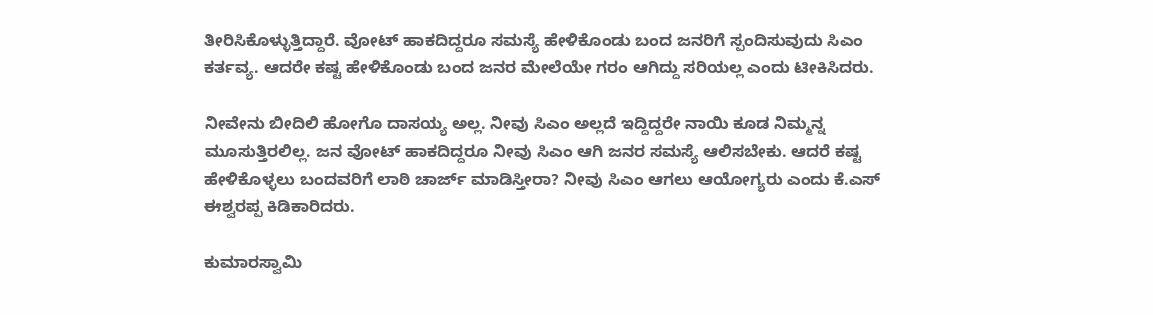ತೀರಿಸಿಕೊಳ್ಳುತ್ತಿದ್ದಾರೆ. ವೋಟ್ ಹಾಕದಿದ್ದರೂ ಸಮಸ್ಯೆ ಹೇಳಿಕೊಂಡು ಬಂದ ಜನರಿಗೆ ಸ್ಪಂದಿಸುವುದು ಸಿಎಂ ಕರ್ತವ್ಯ. ಆದರೇ ಕಷ್ಟ ಹೇಳಿಕೊಂಡು ಬಂದ ಜನರ ಮೇಲೆಯೇ ಗರಂ ಆಗಿದ್ದು ಸರಿಯಲ್ಲ ಎಂದು ಟೀಕಿಸಿದರು.

ನೀವೇನು ಬೀದಿಲಿ ಹೋಗೊ ದಾಸಯ್ಯ ಅಲ್ಲ. ನೀವು ಸಿಎಂ ಅಲ್ಲದೆ ಇದ್ದಿದ್ದರೇ ನಾಯಿ ಕೂಡ ನಿಮ್ಮನ್ನ ಮೂಸುತ್ತಿರಲಿಲ್ಲ. ಜನ ವೋಟ್ ಹಾಕದಿದ್ದರೂ ನೀವು ಸಿಎಂ ಆಗಿ ಜನರ ಸಮಸ್ಯೆ ಆಲಿಸಬೇಕು. ಆದರೆ ಕಷ್ಟ ಹೇಳಿಕೊಳ್ಳಲು ಬಂದವರಿಗೆ ಲಾಠಿ ಚಾರ್ಜ್ ಮಾಡಿಸ್ತೀರಾ? ನೀವು ಸಿಎಂ ಆಗಲು ಆಯೋಗ್ಯರು ಎಂದು ಕೆ.ಎಸ್ ಈಶ್ವರಪ್ಪ ಕಿಡಿಕಾರಿದರು.

ಕುಮಾರಸ್ವಾಮಿ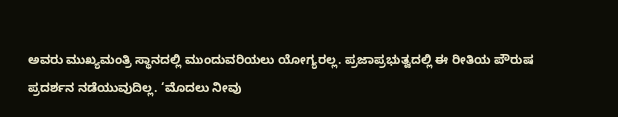ಅವರು ಮುಖ್ಯಮಂತ್ರಿ ಸ್ಥಾನದಲ್ಲಿ ಮುಂದುವರಿಯಲು ಯೋಗ್ಯರಲ್ಲ. ಪ್ರಜಾಪ್ರಭುತ್ವದಲ್ಲಿ ಈ ರೀತಿಯ ಪೌರುಷ ಪ್ರದರ್ಶನ ನಡೆಯುವುದಿಲ್ಲ. ‘ಮೊದಲು ನೀವು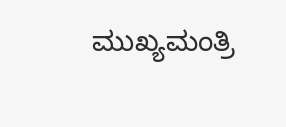ಮುಖ್ಯಮಂತ್ರಿ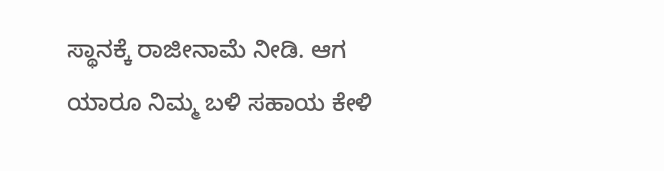ಸ್ಥಾನಕ್ಕೆ ರಾಜೀನಾಮೆ ನೀಡಿ. ಆಗ ಯಾರೂ ನಿಮ್ಮ ಬಳಿ ಸಹಾಯ ಕೇಳಿ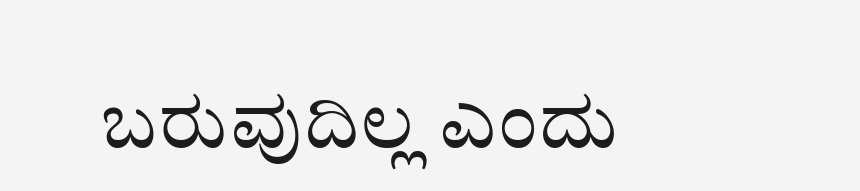ಬರುವುದಿಲ್ಲ ಎಂದು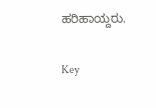ಹರಿಹಾಯ್ದರು.

Key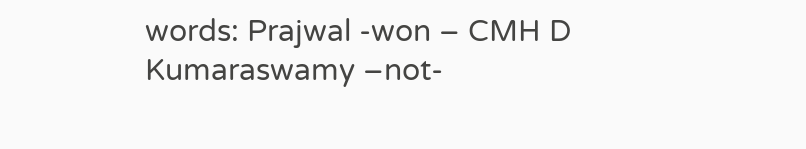words: Prajwal -won – CMH D Kumaraswamy –not-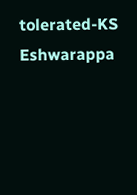tolerated-KS Eshwarappa